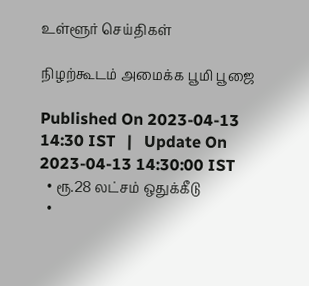உள்ளூர் செய்திகள்

நிழற்கூடம் அமைக்க பூமி பூஜை

Published On 2023-04-13 14:30 IST   |   Update On 2023-04-13 14:30:00 IST
  • ரூ.28 லட்சம் ஒதுக்கீடு
  •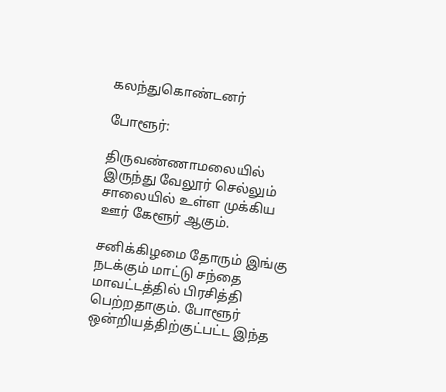கலந்துகொண்டனர்

போளூர்:

திருவண்ணாமலையில் இருந்து வேலூர் செல்லும் சாலையில் உள்ள முக்கிய ஊர் கேளூர் ஆகும்.

சனிக்கிழமை தோரும் இங்கு நடக்கும் மாட்டு சந்தை மாவட்டத்தில் பிரசித்தி பெற்றதாகும். போளூர் ஒன்றியத்திற்குட்பட்ட இந்த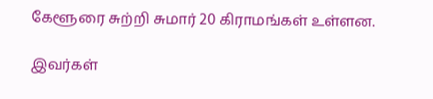கேளூரை சுற்றி சுமார் 20 கிராமங்கள் உள்ளன.

இவர்கள்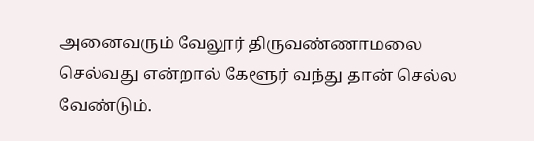அனைவரும் வேலூர் திருவண்ணாமலை செல்வது என்றால் கேளூர் வந்து தான் செல்ல வேண்டும்.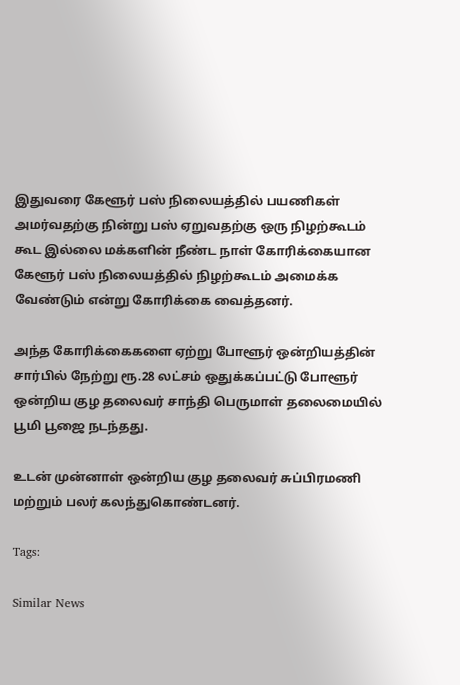இதுவரை கேளூர் பஸ் நிலையத்தில் பயணிகள் அமர்வதற்கு நின்று பஸ் ஏறுவதற்கு ஒரு நிழற்கூடம் கூட இல்லை மக்களின் நீண்ட நாள் கோரிக்கையான கேளூர் பஸ் நிலையத்தில் நிழற்கூடம் அமைக்க வேண்டும் என்று கோரிக்கை வைத்தனர்.

அந்த கோரிக்கைகளை ஏற்று போளூர் ஒன்றியத்தின் சார்பில் நேற்று ரூ.28 லட்சம் ஒதுக்கப்பட்டு போளூர் ஒன்றிய குழ தலைவர் சாந்தி பெருமாள் தலைமையில் பூமி பூஜை நடந்தது.

உடன் முன்னாள் ஒன்றிய குழ தலைவர் சுப்பிரமணி மற்றும் பலர் கலந்துகொண்டனர்.

Tags:

Similar News